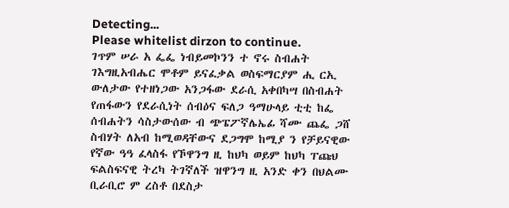Detecting...
Please whitelist dirzon to continue.
ገጥም ሠራ አ ፌፌ ነብይመኮንን ተ ኖሩ ስብሐት ገእግዚአብሔር ሞቶም ይናፈቃል ወስፍማርያም ሒ ርኢ ውለታው የተዘነጋው አንጋፋው ደራሲ አቀበካሣ በስብሐት የጠፋውን የደራሲነት ሰብዕና ፍለጋ ዓማሁላይ ቲቲ ከፌ ሰብሐትን ሳስታውሰው ብ ጭፔፖኛሌኤፊ ሻሙ ጨፌ ጋሸ ስብሃት ለአብ ከሚወዳቸውና ደጋግሞ ከሚያ ን የቻይናዊው የኛው ዓዓ ፈላስፋ የኾዋንግ ዚ ከህካ ወይም ከህካ ፐጩህ ፍልስፍናዊ ትረካ ትገኛለች ዝዋንግ ዚ አንድ ቀን በህልሙ ቢራቢሮ ም ረስቶ በደስታ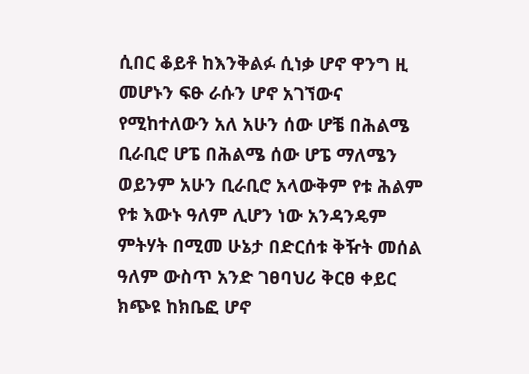ሲበር ቆይቶ ከእንቅልፉ ሲነቃ ሆኖ ዋንግ ዚ መሆኑን ፍፁ ራሱን ሆኖ አገኘውና የሚከተለውን አለ አሁን ሰው ሆቼ በሕልሜ ቢራቢሮ ሆፔ በሕልሜ ሰው ሆፔ ማለሜን ወይንም አሁን ቢራቢሮ አላውቅም የቱ ሕልም የቱ እውኑ ዓለም ሊሆን ነው አንዳንዴም ምትሃት በሚመ ሁኔታ በድርሰቱ ቅዥት መሰል ዓለም ውስጥ አንድ ገፀባህሪ ቅርፀ ቀይር ክጭዩ ከክቤፎ ሆኖ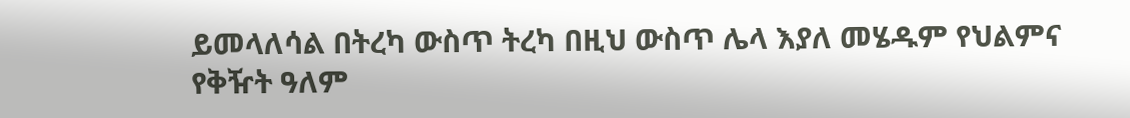ይመላለሳል በትረካ ውስጥ ትረካ በዚህ ውስጥ ሌላ እያለ መሄዱም የህልምና የቅዥት ዓለም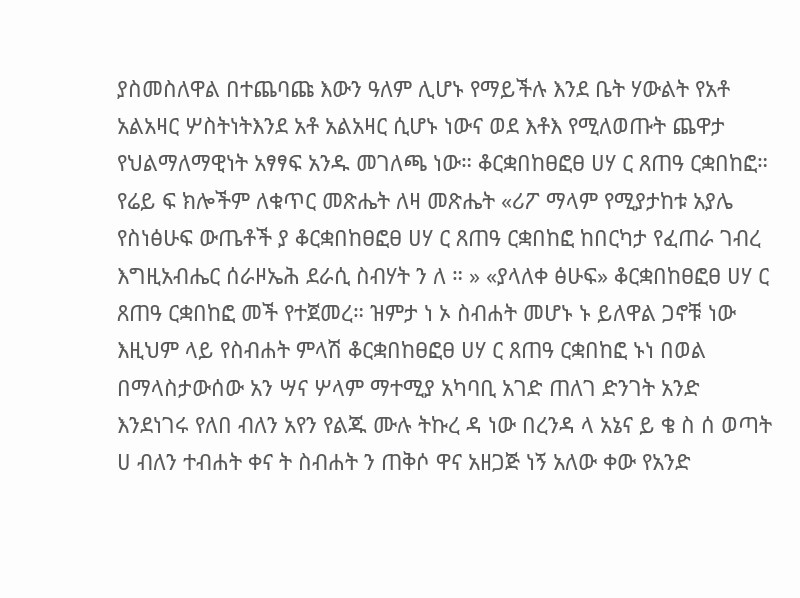ያስመስለዋል በተጨባጩ እውን ዓለም ሊሆኑ የማይችሉ እንደ ቤት ሃውልት የአቶ አልአዛር ሦስትነትእንደ አቶ አልአዛር ሲሆኑ ነውና ወደ እቶእ የሚለወጡት ጨዋታ የህልማለማዊነት አፃፃፍ አንዱ መገለጫ ነው። ቆርቋበከፀፎፀ ሀሃ ር ጸጠዓ ርቋበከፎ።
የሬይ ፍ ክሎችም ለቁጥር መጽሔት ለዛ መጽሔት «ሪፖ ማላም የሚያታከቱ አያሌ የስነፅሁፍ ውጤቶች ያ ቆርቋበከፀፎፀ ሀሃ ር ጸጠዓ ርቋበከፎ ከበርካታ የፈጠራ ገብረ እግዚአብሔር ሰራዞኤሕ ደራሲ ስብሃት ን ለ ። » «ያላለቀ ፅሁፍ» ቆርቋበከፀፎፀ ሀሃ ር ጸጠዓ ርቋበከፎ መች የተጀመረ። ዝምታ ነ ኦ ስብሐት መሆኑ ኑ ይለዋል ጋኖቹ ነው እዚህም ላይ የስብሐት ምላሽ ቆርቋበከፀፎፀ ሀሃ ር ጸጠዓ ርቋበከፎ ኑነ በወል በማላስታውሰው አን ሣና ሦላም ማተሚያ አካባቢ አገድ ጠለገ ድንገት አንድ እንደነገሩ የለበ ብለን አየን የልጁ ሙሉ ትኩረ ዳ ነው በረንዳ ላ አኔና ይ ቄ ስ ሰ ወጣት ሀ ብለን ተብሐት ቀና ት ስብሐት ን ጠቅሶ ዋና አዘጋጅ ነኝ አለው ቀው የአንድ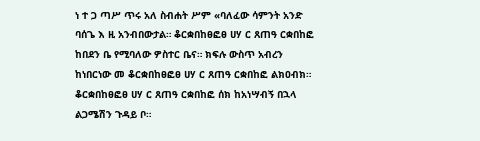ነ ተ ጋ ጣሥ ጥሩ አለ ስብሐት ሥም «ባለፈው ሳምንት አንድ ባሰጌ እ ዚ አንብበውታል። ቆርቋበከፀፎፀ ሀሃ ር ጸጠዓ ርቋበከፎ ከበደን ቤ የሚባለው ዎስተር ቤና። ክፍሉ ውስጥ አብረን ከነበርነው መ ቆርቋበከፀፎፀ ሀሃ ር ጸጠዓ ርቋበከፎ ልክዐብክ። ቆርቋበከፀፎፀ ሀሃ ር ጸጠዓ ርቋበከፎ ሰክ ከአነሣብኝ በኋላ ልጋሜሽን ጉዳይ ቦ።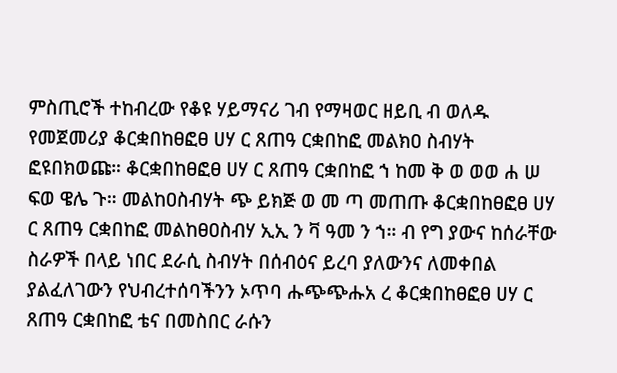ምስጢሮች ተከብረው የቆዩ ሃይማናሪ ገብ የማዛወር ዘይቢ ብ ወለዱ የመጀመሪያ ቆርቋበከፀፎፀ ሀሃ ር ጸጠዓ ርቋበከፎ መልክዐ ስብሃት ፎዩበክወጩ። ቆርቋበከፀፎፀ ሀሃ ር ጸጠዓ ርቋበከፎ ኀ ከመ ቅ ወ ወወ ሐ ሠ ፍወ ዌሌ ጉ። መልከዐስብሃት ጭ ይክጅ ወ መ ጣ መጠጡ ቆርቋበከፀፎፀ ሀሃ ር ጸጠዓ ርቋበከፎ መልከፀዐስብሃ ኢኢ ን ቫ ዓመ ን ኀ። ብ የግ ያውና ከሰራቸው ስራዎች በላይ ነበር ደራሲ ስብሃት በሰብዕና ይረባ ያለውንና ለመቀበል ያልፈለገውን የህብረተሰባችንን ኦጥባ ሑጭጭሑአ ረ ቆርቋበከፀፎፀ ሀሃ ር ጸጠዓ ርቋበከፎ ቴና በመስበር ራሱን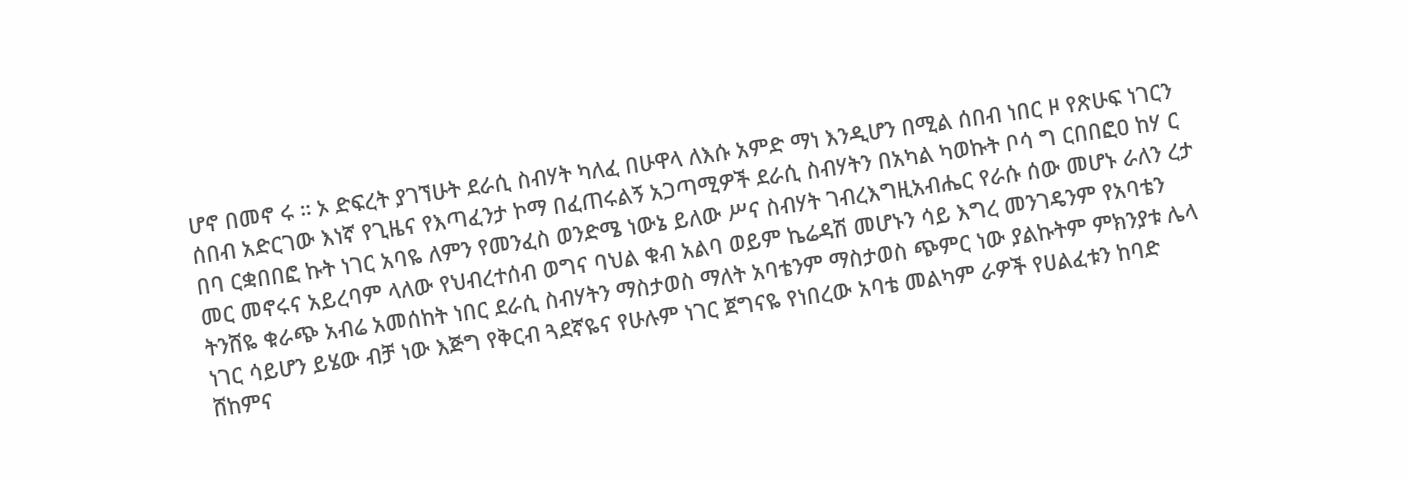ሆኖ በመኖ ሩ ። ኦ ድፍረት ያገኘሁት ደራሲ ስብሃት ካለፈ በሁዋላ ለእሱ አምድ ማነ እንዲሆን በሚል ሰበብ ነበር ዞ የጽሁፍ ነገርን ሰበብ አድርገው እነኛ የጊዜና የእጣፈንታ ኮማ በፈጠሩልኝ አጋጣሚዎች ደራሲ ስብሃትን በአካል ካወኩት ቦሳ ግ ርበበፎዐ ከሃ ር በባ ርቋበበፎ ኩት ነገር አባዬ ለምን የመንፈስ ወንድሜ ነውኔ ይለው ሥና ስብሃት ገብረእግዚአብሔር የራሱ ሰው መሆኑ ራለን ረታ መር መኖሩና አይረባም ላለው የህብረተሰብ ወግና ባህል ቁብ አልባ ወይም ኬሬዳሽ መሆኑን ሳይ እግረ መንገዴንም የአባቴን ትንሸዬ ቁራጭ አብሬ አመሰከት ነበር ደራሲ ስብሃትን ማስታወስ ማለት አባቴንም ማስታወስ ጭምር ነው ያልኩትም ምክንያቱ ሌላ ነገር ሳይሆን ይሄው ብቻ ነው እጅግ የቅርብ ጓደኛዬና የሁሉም ነገር ጀግናዬ የነበረው አባቴ መልካም ራዎች የሀልፈቱን ከባድ ሸከምና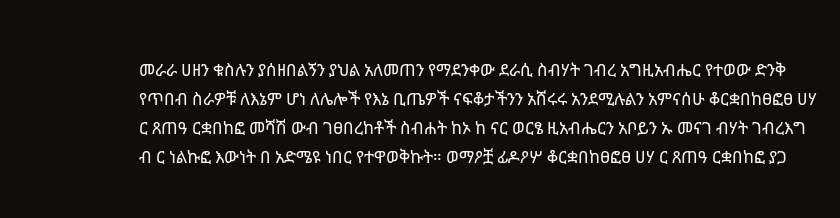መራራ ሀዘን ቁስሉን ያሰዘበልኝን ያህል አለመጠን የማደንቀው ደራሲ ስብሃት ገብረ አግዚአብሔር የተወው ድንቅ የጥበብ ስራዎቹ ለእኔም ሆነ ለሌሎች የእኔ ቢጤዎች ናፍቆታችንን አሸሩሩ አንደሚሉልን አምናሰሁ ቆርቋበከፀፎፀ ሀሃ ር ጸጠዓ ርቋበከፎ መሻሽ ውብ ገፀበረከቶች ስብሐት ከኦ ከ ናር ወርፄ ዚአብሔርን አቦይን ኡ መናገ ብሃት ገብረእግ ብ ር ነልኩፎ እውነት በ አድሜዩ ነበር የተዋወቅኩት። ወማዖቿ ፊዶዖሦ ቆርቋበከፀፎፀ ሀሃ ር ጸጠዓ ርቋበከፎ ያጋ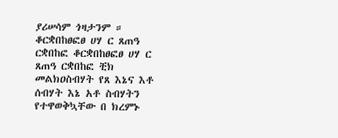ያሪሠሳም ጎዛታንም ። ቆርቋበከፀፎፀ ሀሃ ር ጸጠዓ ርቋበከፎ ቆርቋበከፀፎፀ ሀሃ ር ጸጠዓ ርቋበከፎ ቺክ መልክዐስብሃት የጸ እኔና እቶ ሰብሃት እኔ አቶ ስብሃትን የተዋወቅኳቸው በ ክረምኑ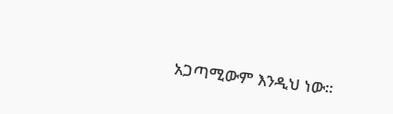አጋጣሚውም እንዲህ ነው።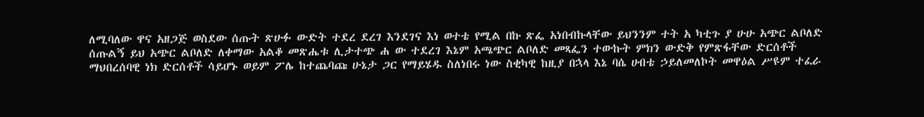ለሚባለው ዋና አዘጋጅ ወስደው ሰጡት ጽሁፉ ውድት ተደረ ደረገ እንደገና እነ ወተቴ የሚል በኩ ጽፌ አነበብኩላቸው ይህንንም ተት አ ካቲጉ ያ ሁሁ አጭር ልቦለድ ሰጡልኝ ይህ አጭር ልቦለድ ለቀማው አልቆ መጽሔቱ ሊታተጭ ሐ ው ተደረገ እኔም አጫጭር ልቦለድ መጻፌን ተውኩት ምክን ውድቅ የምጽፋቸው ድርሰቶች ማህበረሰባዊ ነክ ድርሰቶች ሳይሆኑ ወይም ፖሌ ከተጨባጩ ሁኔታ ጋር የማይሄዱ ስለነበሩ ነው ስቂካዊ ከዚያ በኋላ እኔ ባሴ ሀብቴ ኃይለመለኮት መዋዕል ሥዩም ተፈራ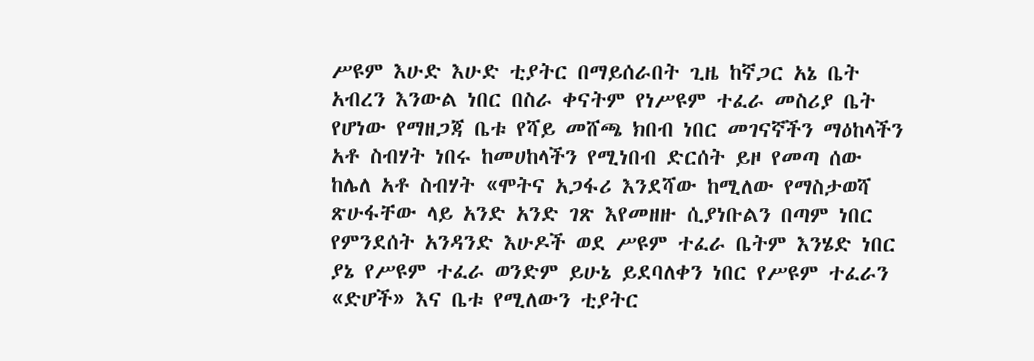ሥዩም እሁድ እሁድ ቲያትር በማይሰራበት ጊዜ ከኛጋር አኔ ቤት አብረን እንውል ነበር በስራ ቀናትም የነሥዩም ተፈራ መስሪያ ቤት የሆነው የማዘጋጃ ቤቱ የሻይ መሸጫ ክበብ ነበር መገናኛችን ማዕከላችን አቶ ስብሃት ነበሩ ከመሀከላችን የሚነበብ ድርሰት ይዞ የመጣ ሰው ከሌለ አቶ ስብሃት «ሞትና አጋፋሪ እንደሻው ከሚለው የማስታወሻ ጽሁፋቸው ላይ አንድ አንድ ገጽ እየመዘዙ ሲያነቡልን በጣም ነበር የምንደሰት አንዳንድ እሁዶች ወደ ሥዩም ተፈራ ቤትም እንሄድ ነበር ያኔ የሥዩም ተፈራ ወንድም ይሁኔ ይደባለቀን ነበር የሥዩም ተፈራን «ድሆች» እና ቤቱ የሚለውን ቲያትር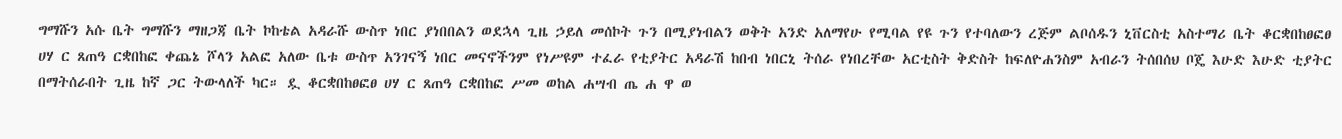ግማሹን አሱ ቤት ግማሹን ማዘጋጃ ቤት ኮከቴል አዳራሹ ውስጥ ነበር ያነበበልን ወደኋላ ጊዜ ኃይለ መሰኮት ጉን በሚያነብልን ወቅት አንድ አለማየሁ የሚባል የዩ ጉን የተባለውን ረጅም ልቦሰዱን ኒቨርስቲ አስተማሪ ቤት ቆርቋበከፀፎፀ ሀሃ ር ጸጠዓ ርቋበከፎ ቀጨኔ ሾላን አልፎ አለው ቤቱ ውስጥ አንገናኝ ነበር መናኖችንም የነሥዩም ተፈራ የቲያትር አዳራሽ ከበብ ነበርኒ ትሰራ የነበረቸው አርቲስት ቅድስት ከፍለዮሐንስም አብራን ትሰበሰህ ቦጄ እሁድ እሁድ ቲያትር በማትሰራበት ጊዜ ከኛ ጋር ትውላለች ካር። ዷ ቆርቋበከፀፎፀ ሀሃ ር ጸጠዓ ርቋበከፎ ሥመ ወከል ሐሣብ ጤ ሐ ዋ ወ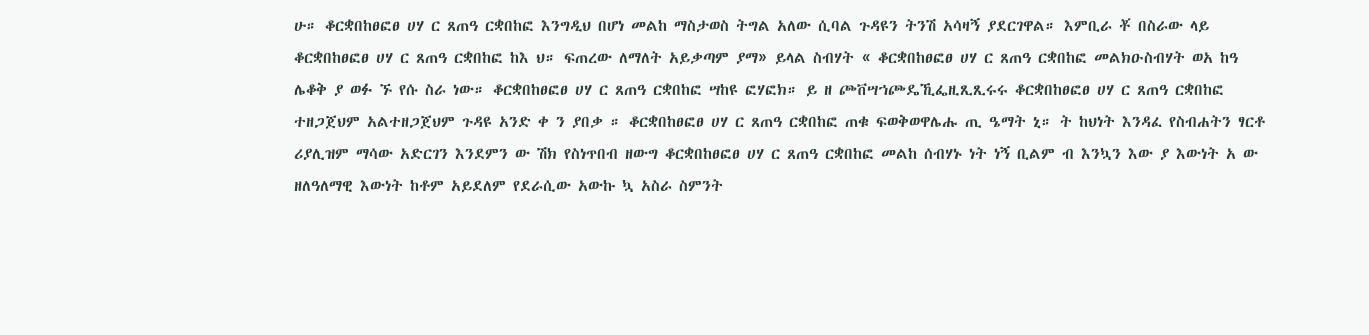ሁ። ቆርቋበከፀፎፀ ሀሃ ር ጸጠዓ ርቋበከፎ እንግዲህ በሆነ መልከ ማስታወስ ትግል አለው ሲባል ጉዳዩን ትንሽ አሳዛኝ ያደርገዋል። እምቢራ ቾ በስራው ላይ ቆርቋበከፀፎፀ ሀሃ ር ጸጠዓ ርቋበከፎ ከእ ህ። ፍጠረው ለማለት አይቃጣም ያማ» ይላል ስብሃት « ቆርቋበከፀፎፀ ሀሃ ር ጸጠዓ ርቋበከፎ መልክዑስብሃት ወአ ከዓ ሌቆቅ ያ ወፉ ኙ የሱ ስራ ነው። ቆርቋበከፀፎፀ ሀሃ ር ጸጠዓ ርቋበከፎ ሣከዩ ፎሃፎክ። ይ ዘ ጮቨሣኀጮዴኺፌዚጺጺሩሩ ቆርቋበከፀፎፀ ሀሃ ር ጸጠዓ ርቋበከፎ ተዘጋጀህም አልተዘጋጀህም ጉዳዩ አንድ ቀ ን ያበቃ ። ቆርቋበከፀፎፀ ሀሃ ር ጸጠዓ ርቋበከፎ ጠቁ ፍወቅወዋሌሑ ጢ ዔማት ኒ። ት ከህነት እንዳፈ የስብሐትን ፃርቶ ሪያሊዝም ማሳው አድርገን እንደምን ው ሽክ የስነጥበብ ዘውግ ቆርቋበከፀፎፀ ሀሃ ር ጸጠዓ ርቋበከፎ መልከ ሰብሃኑ ነት ነኝ ቢልም ብ እንኳን እው ያ እውነት አ ው ዘለዓለማዊ እውነት ከቶም አይደለም የደራሲው አውኩ ኳ አስራ ስምንት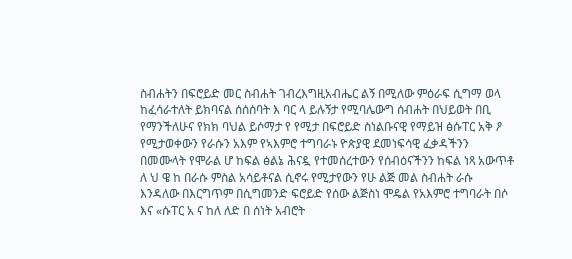ስብሐትን በፍሮይድ መር ስብሐት ገብረእግዚአብሔር ልኝ በሚለው ምዕራፍ ሲግማ ወላ ከፈሳራተለት ይክባናል ሰሰሰባት እ ባር ላ ይሉኝታ የሚባሌውግ ሰብሐት በህይወት በቢ የማንችለሁና የክክ ባህል ይሶማታ የ የሚታ በፍሮይድ ስነልቡናዊ የማይዝ ፅሱፐር አቅ ዖ የሚታወቀውን የራሱን አእም የኣእምሮ ተግባራኑ ዮጵያዊ ደመነፍሳዊ ፈቃዳችንን በመሙላት የሞራል ሆ ከፍል ፅልኔ ሕናዷ የተመሰረተውን የሰብዕናችንን ከፍል ነጻ አውጥቶ ለ ህ ዌ ከ በራሱ ምስል አሳይቶናል ሲኖሩ የሚታየውን የሁ ልጅ መል ስብሐት ራሱ እንዳለው በእርግጥም በሲግመንድ ፍሮይድ የሰው ልጅስነ ሞዴል የአእምሮ ተግባራት በሶ እና «ሱፐር አ ና ከለ ለድ በ ሰነት አብሮት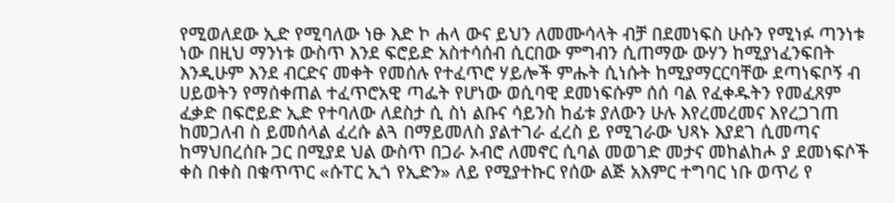የሚወለደው ኢድ የሚባለው ነፁ እድ ኮ ሐላ ውና ይህን ለመሙሳላት ብቻ በደመነፍስ ሁሱን የሚነፉ ጣንነቱ ነው በዚህ ማንነቱ ውስጥ እንደ ፍሮይድ አስተሳሰብ ሲርበው ምግብን ሲጠማው ውሃን ከሚያነፈንፍበት እንዲሁም እንደ ብርድና መቀት የመሰሉ የተፈጥሮ ሃይሎች ምሑት ሲነሱት ከሚያማርርባቸው ደጣነፍቦኝ ብ ሀይወትን የማሰቀጠል ተፈጥሮአዊ ጣፌት የሆነው ወሲባዊ ደመነፍሱም ሰሰ ባል የፈቀዱትን የመፈጸም ፈቃድ በፍሮይድ ኢድ የተባለው ለደስታ ሲ ስነ ልቡና ሳይንስ ከፊቱ ያለውን ሁሉ እየረመረመና እየረጋገጠ ከመጋለብ ስ ይመሰላል ፈረሱ ልጓ በማይመለስ ያልተገራ ፈረስ ይ የሚገራው ህጻኑ እያደገ ሲመጣና ከማህበረሰቡ ጋር በሚያደ ህል ውስጥ በጋራ ኦብሮ ለመኖር ሲባል መወገድ መታና መከልከሖ ያ ደመነፍሶች ቀስ በቀስ በቁጥጥር «ሱፐር ኢጎ የኢድን» ለይ የሚያተኩር የሰው ልጅ አእምር ተግባር ነቡ ወጥሪ የ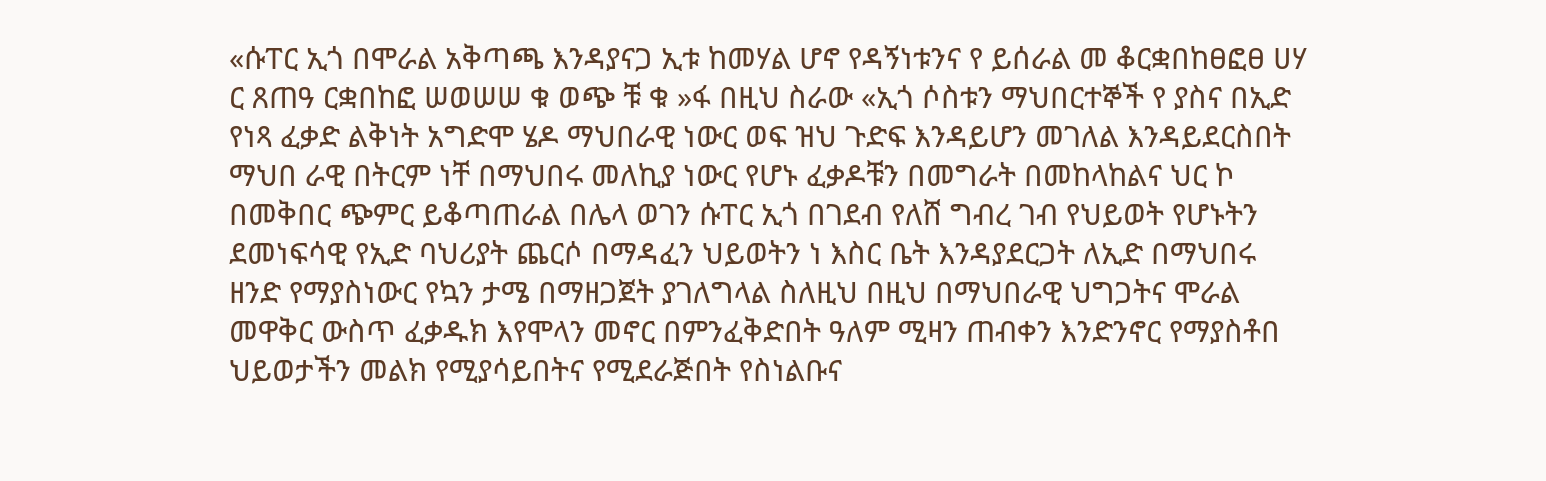«ሱፐር ኢጎ በሞራል አቅጣጫ እንዳያናጋ ኢቱ ከመሃል ሆኖ የዳኝነቱንና የ ይሰራል መ ቆርቋበከፀፎፀ ሀሃ ር ጸጠዓ ርቋበከፎ ሠወሠሠ ቁ ወጭ ቹ ቁ »ፋ በዚህ ስራው «ኢጎ ሶስቱን ማህበርተኞች የ ያስና በኢድ የነጻ ፈቃድ ልቅነት አግድሞ ሄዶ ማህበራዊ ነውር ወፍ ዝህ ጉድፍ እንዳይሆን መገለል እንዳይደርስበት ማህበ ራዊ በትርም ነቸ በማህበሩ መለኪያ ነውር የሆኑ ፈቃዶቹን በመግራት በመከላከልና ህር ኮ በመቅበር ጭምር ይቆጣጠራል በሌላ ወገን ሱፐር ኢጎ በገደብ የለሸ ግብረ ገብ የህይወት የሆኑትን ደመነፍሳዊ የኢድ ባህሪያት ጨርሶ በማዳፈን ህይወትን ነ እስር ቤት እንዳያደርጋት ለኢድ በማህበሩ ዘንድ የማያስነውር የኳን ታሜ በማዘጋጀት ያገለግላል ስለዚህ በዚህ በማህበራዊ ህግጋትና ሞራል መዋቅር ውስጥ ፈቃዱክ እየሞላን መኖር በምንፈቅድበት ዓለም ሚዛን ጠብቀን እንድንኖር የማያስቶበ ህይወታችን መልክ የሚያሳይበትና የሚደራጅበት የስነልቡና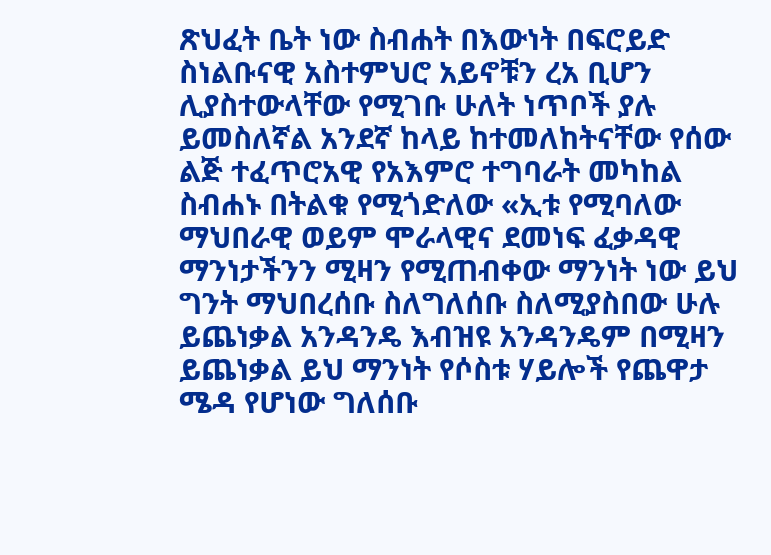ጽህፈት ቤት ነው ስብሐት በእውነት በፍሮይድ ስነልቡናዊ አስተምህሮ አይኖቹን ረአ ቢሆን ሊያስተውላቸው የሚገቡ ሁለት ነጥቦች ያሉ ይመስለኛል አንደኛ ከላይ ከተመለከትናቸው የሰው ልጅ ተፈጥሮአዊ የአእምሮ ተግባራት መካከል ስብሐኑ በትልቁ የሚጎድለው «ኢቱ የሚባለው ማህበራዊ ወይም ሞራላዊና ደመነፍ ፈቃዳዊ ማንነታችንን ሚዛን የሚጠብቀው ማንነት ነው ይህ ግንት ማህበረሰቡ ስለግለሰቡ ስለሚያስበው ሁሉ ይጨነቃል አንዳንዴ እብዝዩ አንዳንዴም በሚዛን ይጨነቃል ይህ ማንነት የሶስቱ ሃይሎች የጨዋታ ሜዳ የሆነው ግለሰቡ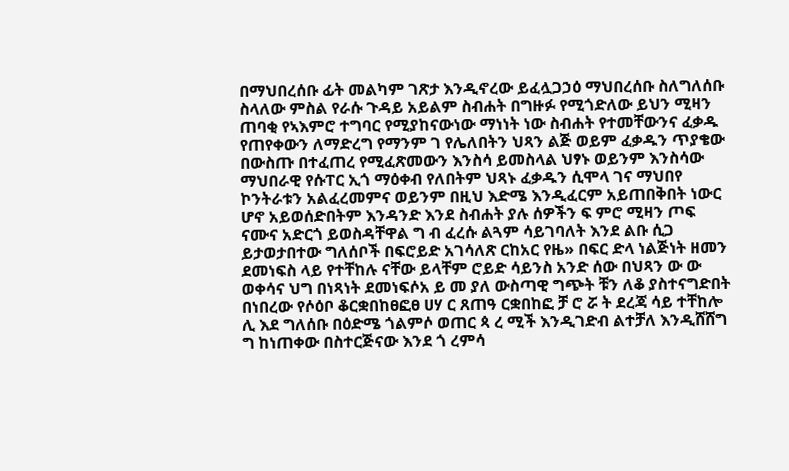በማህበረሰቡ ፊት መልካም ገጽታ እንዲኖረው ይፈሏጋኃዕ ማህበረሰቡ ስለግለሰቡ ስላለው ምስል የራሱ ጉዳይ አይልም ስብሐት በግዙፉ የሚጎድለው ይህን ሚዛን ጠባቂ የኣእምሮ ተግባር የሚያከናውነው ማነነት ነው ስብሐት የተመቸውንና ፈቃዱ የጠየቀውን ለማድረግ የማንም ገ የሌለበትን ህጻን ልጅ ወይም ፈቃዱን ጥያቄው በውስጡ በተፈጠረ የሚፈጽመውን እንስሳ ይመስላል ህፃኑ ወይንም እንስሳው ማህበራዊ የሱፐር ኢጎ ማዕቀብ የለበትም ህጻኑ ፈቃዱን ሲሞላ ገና ማህበየ ኮንትራቱን አልፈረመምና ወይንም በዚህ እድሜ እንዲፈርም አይጠበቅበት ነውር ሆኖ አይወሰድበትም እንዳንድ እንደ ስብሐት ያሉ ሰዎችን ፍ ምሮ ሚዛን ጦፍ ናሙና አድርጎ ይወስዳቸዋል ግ ብ ፈረሱ ልጓም ሳይገባለት እንደ ልቡ ሲጋ ይታወታበተው ግለሰቦች በፍሮይድ አገሳለጽ ርከአር የዜ» በፍር ድላ ነልጅነት ዘመን ደመነፍስ ላይ የተቸከሉ ናቸው ይላቸም ሮይድ ሳይንስ አንድ ሰው በህጻን ው ው ወቀሳና ህግ በነጻነት ደመነፍሶአ ይ መ ያለ ውስጣዊ ግጭት ቹን ለቆ ያስተናግድበት በነበረው የሶዕቦ ቆርቋበከፀፎፀ ሀሃ ር ጸጠዓ ርቋበከፎ ቻ ሮ ሯ ት ደረጃ ሳይ ተቸከሎ ሊ እደ ግለሰቡ በዕድሜ ጎልምሶ ወጠር ጳ ረ ሚች እንዲገድብ ልተቻለ እንዲሸሸግ ግ ከነጠቀው በስተርጅናው እንደ ጎ ረምሳ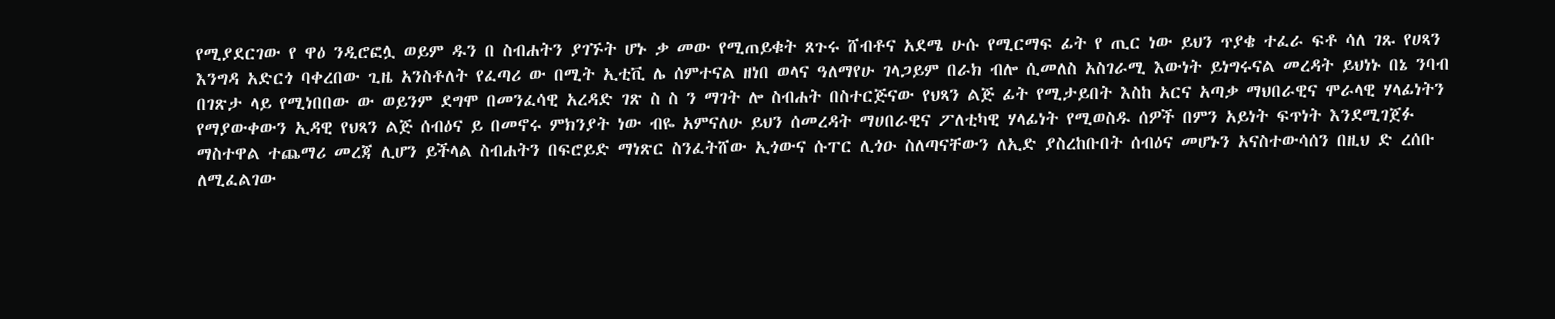የሚያደርገው የ ዋዕ ንዲሮፎሏ ወይም ዱን በ ስብሐትን ያገኙት ሆኑ ቃ መው የሚጠይቁት ጸጉሩ ሸብቶና አደሜ ሁሱ የሚርማፍ ፊት የ ጢር ነው ይህን ጥያቄ ተፈራ ፍቶ ሳለ ገጹ የሀጻን እንግዳ አድርጎ ባቀረበው ጊዜ አንስቶለት የፈጣሪ ው በሚት ኢቲቪ ሌ ሰምተናል ዘነበ ወላና ዓለማየሁ ገላጋይም በራክ ብሎ ሲመለስ አስገራሚ እውነት ይነግሩናል መረዳት ይህነኑ በኔ ንባብ በገጽታ ላይ የሚነበበው ው ወይንም ደግሞ በመንፈሳዊ አረዳድ ገጽ ስ ስ ን ማገት ሎ ስብሐት በስተርጅናው የህጻን ልጅ ፊት የሚታይበት እስከ አርና አጣቃ ማህበራዊና ሞራላዊ ሃላፊነትን የማያውቀውን ኢዳዊ የህጻን ልጅ ሰብዕና ይ በመኖሩ ምክንያት ነው ብዬ አምናለሁ ይህን ሰመረዳት ማሀበራዊና ፖለቲካዊ ሃላፊነት የሚወስዱ ሰዎች በምን አይነት ፍጥነት እንደሚገጀፉ ማስተዋል ተጨማሪ መረጃ ሊሆን ይችላል ስብሐትን በፍሮይድ ማነጽር ስንፈትሸው ኢጎውና ሱፐር ሊጎዑ ስለጣናቸውን ለኢድ ያስረከቡበት ሰብዕና መሆኑን አናስተውሳሰን በዚህ ድ ረሰቡ ለሚፈልገው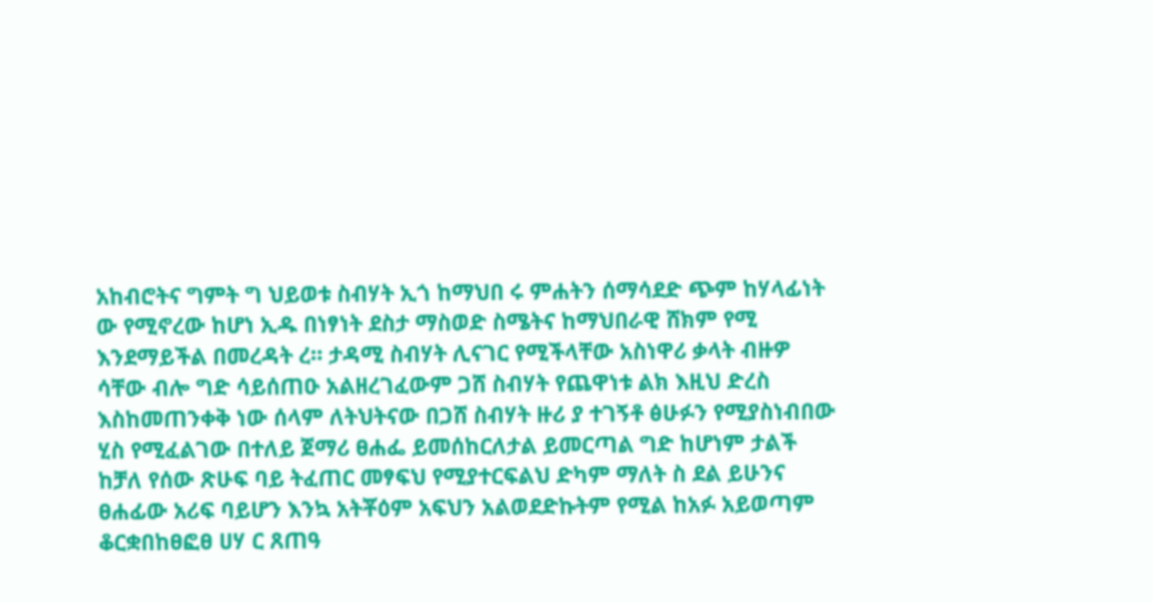አከብሮትና ግምት ግ ህይወቱ ስብሃት ኢጎ ከማህበ ሩ ምሐትን ሰማሳደድ ጭም ከሃላፊነት ው የሚኖረው ከሆነ ኢዱ በነፃነት ደስታ ማስወድ ስሜትና ከማህበራዊ ሸክም የሚ እንደማይችል በመረዳት ረ። ታዳሚ ስብሃት ሊናገር የሚችላቸው አስነዋሪ ቃላት ብዙዎ ሳቸው ብሎ ግድ ሳይሰጠዑ አልዘረገፈውም ጋሸ ስብሃት የጨዋነቱ ልክ እዚህ ድረስ እስከመጠንቀቅ ነው ሰላም ለትህትናው በጋሸ ስብሃት ዙሪ ያ ተገኝቶ ፅሁፉን የሚያስነብበው ሂስ የሚፈልገው በተለይ ጀማሪ ፀሐፌ ይመሰከርለታል ይመርጣል ግድ ከሆነም ታልች ከቻለ የሰው ጽሁፍ ባይ ትፈጠር መፃፍህ የሚያተርፍልህ ድካም ማለት ስ ደል ይሁንና ፀሐፊው አሪፍ ባይሆን እንኳ አትቾዕም አፍህን አልወደድኩትም የሚል ከአፉ አይወጣም ቆርቋበከፀፎፀ ሀሃ ር ጸጠዓ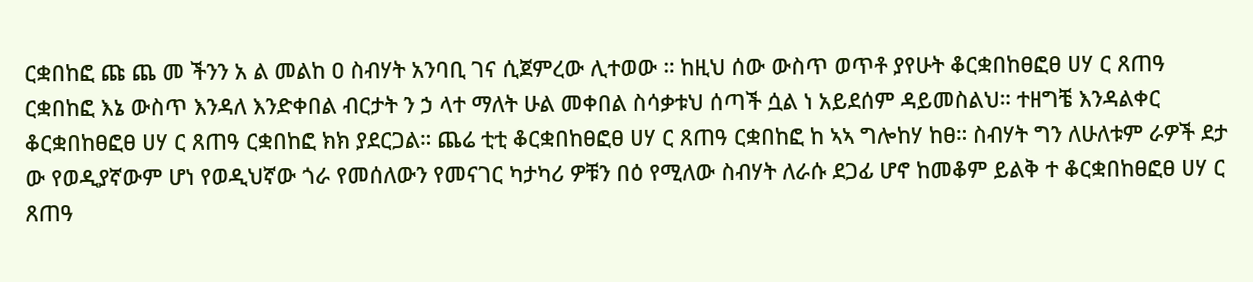ርቋበከፎ ጩ ጨ መ ችንን አ ል መልከ ዐ ስብሃት አንባቢ ገና ሲጀምረው ሊተወው ። ከዚህ ሰው ውስጥ ወጥቶ ያየሁት ቆርቋበከፀፎፀ ሀሃ ር ጸጠዓ ርቋበከፎ እኔ ውስጥ እንዳለ እንድቀበል ብርታት ን ኃ ላተ ማለት ሁል መቀበል ስሳቃቱህ ሰጣች ሷል ነ አይደሰም ዳይመስልህ። ተዘግቼ እንዳልቀር ቆርቋበከፀፎፀ ሀሃ ር ጸጠዓ ርቋበከፎ ክክ ያደርጋል። ጨሬ ቲቲ ቆርቋበከፀፎፀ ሀሃ ር ጸጠዓ ርቋበከፎ ከ ኣኣ ግሎከሃ ከፀ። ስብሃት ግን ለሁለቱም ራዎች ደታ ው የወዲያኛውም ሆነ የወዲህኛው ጎራ የመሰለውን የመናገር ካታካሪ ዎቹን በዕ የሚለው ስብሃት ለራሱ ደጋፊ ሆኖ ከመቆም ይልቅ ተ ቆርቋበከፀፎፀ ሀሃ ር ጸጠዓ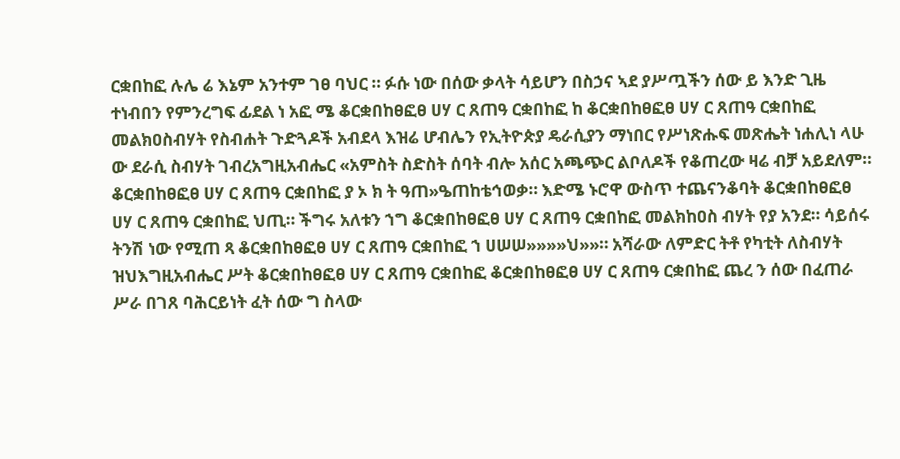ርቋበከፎ ሉሌ ሬ እኔም አንተም ገፀ ባህር ። ፉሱ ነው በሰው ቃላት ሳይሆን በስኃና ኣደ ያሥጧችን ሰው ይ እንድ ጊዜ ተነብበን የምንረግፍ ፊደል ነ አፎ ሜ ቆርቋበከፀፎፀ ሀሃ ር ጸጠዓ ርቋበከፎ ከ ቆርቋበከፀፎፀ ሀሃ ር ጸጠዓ ርቋበከፎ መልክዐስብሃት የስብሐት ጉድጓዶች አብደላ እዝሬ ሆብሌን የኢትዮጵያ ዴራሲያን ማነበር የሥነጽሑፍ መጽሔት ነሐሊነ ላሁ ው ደራሲ ስብሃት ገብረአግዚአብሔር «አምስት ስድስት ሰባት ብሎ አሰር አጫጭር ልቦለዶች የቆጠረው ዛሬ ብቻ አይደለም። ቆርቋበከፀፎፀ ሀሃ ር ጸጠዓ ርቋበከፎ ያ ኦ ክ ት ዓጠ»ዔጠከቴኅወቃ። እድሜ ኑሮዋ ውስጥ ተጨናንቆባት ቆርቋበከፀፎፀ ሀሃ ር ጸጠዓ ርቋበከፎ ህጢ። ችግሩ አለቱን ኀግ ቆርቋበከፀፎፀ ሀሃ ር ጸጠዓ ርቋበከፎ መልክከዐስ ብሃት የያ አንደ። ሳይሰሩ ትንሽ ነው የሚጠ ጻ ቆርቋበከፀፎፀ ሀሃ ር ጸጠዓ ርቋበከፎ ኀ ሀሠሠ»»»»ህ»»። አሻራው ለምድር ትቶ የካቲት ለስብሃት ዝህእግዚአብሔር ሥት ቆርቋበከፀፎፀ ሀሃ ር ጸጠዓ ርቋበከፎ ቆርቋበከፀፎፀ ሀሃ ር ጸጠዓ ርቋበከፎ ጨረ ን ሰው በፈጠራ ሥራ በገጸ ባሕርይነት ፈት ሰው ግ ስላው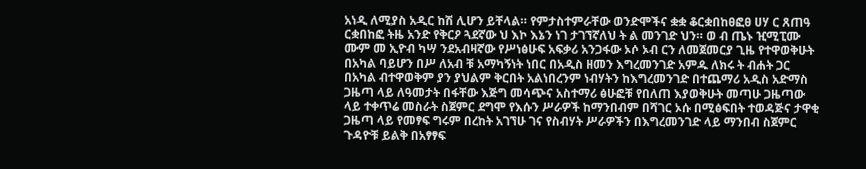አነዲ ለሚያስ አዲር ከሽ ሊሆን ይቸላል። የምታስተምራቸው ወንድሞችና ቋቋ ቆርቋበከፀፎፀ ሀሃ ር ጸጠዓ ርቋበከፎ ትዜ አንድ የቅርዖ ጓደኛው ህ እኮ እኔን ነገ ታገኘኛለህ ት ል መንገድ ህን። ወ ብ ጤኑ ዢሚፒሙ ሙም መ ኢዮብ ካሣ ንደአብዛኛው የሥነፅሁፍ አፍቃሪ አንጋፋው ኦሶ ኦብ ርን ለመጀመርያ ጊዜ የተዋወቅሁት በአካል ባይሆን በሥ ለአብ ቹ አማካኝነት ነበር በአዲስ ዘመን እግረመንገድ አምዱ ለክሩ ት ብሐት ጋር በአካል ብተዋወቅም ያን ያህልም ቅርበት አልነበረንም ነብሃትን ከእግረመንገድ በተጨማሪ አዲስ አድማስ ጋዜጣ ላይ ለዓመታት በፋቸው እጅግ መሳጭና አስተማሪ ፅሁፎቹ የበለጠ እያወቅሁት መጣሁ ጋዜጣው ላይ ተቀጥሬ መስራት ስጀምር ደግሞ የእሱን ሥራዎች ከማንበብም በሻገር ኦሱ በሚፅፍበት ተወዳጅና ታዋቂ ጋዜጣ ላይ የመፃፍ ግሩም በረከት አገኘሁ ገና የስብሃት ሥራዎችን በእግረመንገድ ላይ ማንበብ ስጀምር ጉዳዮቹ ይልቅ በአፃፃፍ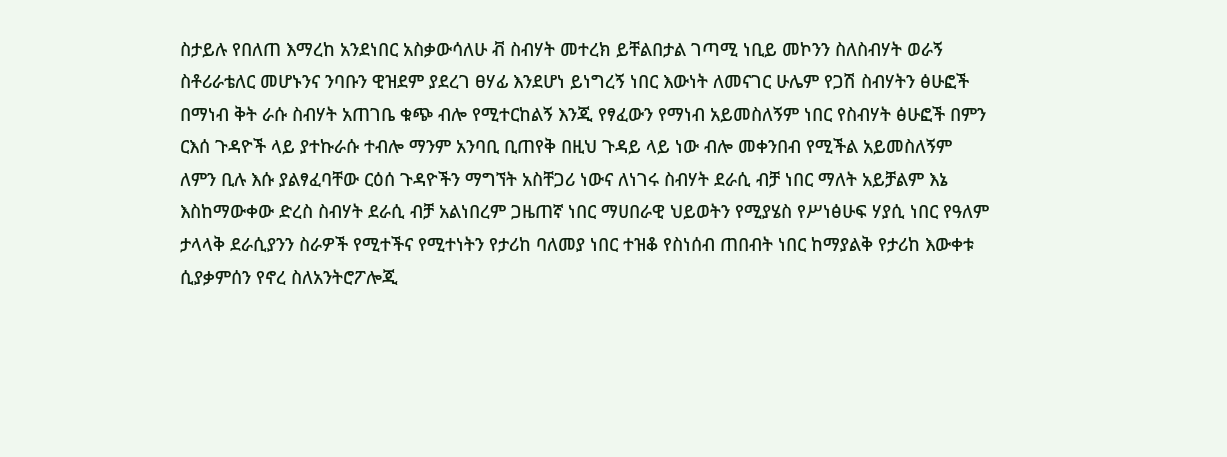ስታይሉ የበለጠ እማረከ አንደነበር አስቃውሳለሁ ቭ ስብሃት መተረክ ይቸልበታል ገጣሚ ነቢይ መኮንን ስለስብሃት ወራኝ ስቶሪራቴለር መሆኑንና ንባቡን ዊዝደም ያደረገ ፀሃፊ እንደሆነ ይነግረኝ ነበር እውነት ለመናገር ሁሌም የጋሽ ስብሃትን ፅሁፎች በማነብ ቅት ራሱ ስብሃት አጠገቤ ቁጭ ብሎ የሚተርከልኝ እንጂ የፃፈውን የማነብ አይመስለኝም ነበር የስብሃት ፅሁፎች በምን ርእሰ ጉዳዮች ላይ ያተኩራሱ ተብሎ ማንም አንባቢ ቢጠየቅ በዚህ ጉዳይ ላይ ነው ብሎ መቀንበብ የሚችል አይመስለኝም ለምን ቢሉ እሱ ያልፃፈባቸው ርዕሰ ጉዳዮችን ማግኘት አስቸጋሪ ነውና ለነገሩ ስብሃት ደራሲ ብቻ ነበር ማለት አይቻልም እኔ እስከማውቀው ድረስ ስብሃት ደራሲ ብቻ አልነበረም ጋዜጠኛ ነበር ማሀበራዊ ህይወትን የሚያሄስ የሥነፅሁፍ ሃያሲ ነበር የዓለም ታላላቅ ደራሲያንን ስራዎች የሚተችና የሚተነትን የታሪከ ባለመያ ነበር ተዝቆ የስነሰብ ጠበብት ነበር ከማያልቅ የታሪከ እውቀቱ ሲያቃምሰን የኖረ ስለአንትሮፖሎጂ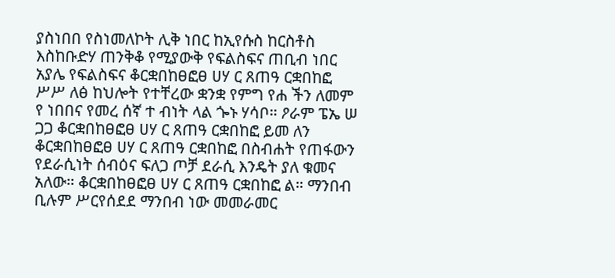ያስነበበ የስነመለኮት ሊቅ ነበር ከኢየሱስ ከርስቶስ እስከቡድሃ ጠንቅቆ የሚያውቅ የፍልስፍና ጠቢብ ነበር አያሌ የፍልስፍና ቆርቋበከፀፎፀ ሀሃ ር ጸጠዓ ርቋበከፎ ሥሥ ለፅ ከህሎት የተቸረው ቋንቋ የምግ የሐ ችን ለመም የ ነበበና የመረ ሰኛ ተ ብነት ላል ጐኑ ሃሳቦ። ዖራም ፔኤ ሠ ጋጋ ቆርቋበከፀፎፀ ሀሃ ር ጸጠዓ ርቋበከፎ ይመ ለን ቆርቋበከፀፎፀ ሀሃ ር ጸጠዓ ርቋበከፎ በስብሐት የጠፋውን የደራሲነት ሰብዕና ፍለጋ ጦቻ ደራሲ እንዴት ያለ ቁመና አለው። ቆርቋበከፀፎፀ ሀሃ ር ጸጠዓ ርቋበከፎ ል። ማንበብ ቢሉም ሥርየሰደደ ማንበብ ነው መመራመር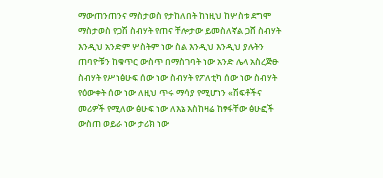ማውጠንጠንና ማስታወስ የታከለበት ከነዚህ ከሦስቱ ደግሞ ማስታወስ የጋሽ ስብሃት የጠና ቸሎታው ይመስለኛል ጋሸ ስብሃት እንዲህ አንድም ሦስትም ነው ስል እንዲህ እንዲህ ያሉትን ጠባዮቹን ከቁጥር ውስጥ በማስገባት ነው አንድ ሌላ አስረጅፁ ስብሃት የሥነፅሁፍ ሰው ነው ስብሃት የፖለቲካ ሰው ነው ስብሃት የዕውቀት ሰው ነው ለዚህ ጥሩ ማሳያ የሚሆነን «ሽፍቶችና መሪዎች የሚለው ፅሁፍ ነው ለእኔ እስከዛሬ ከፃፋቸው ፅሁፎች ውስጠ ወይራ ነው ታሪክ ነው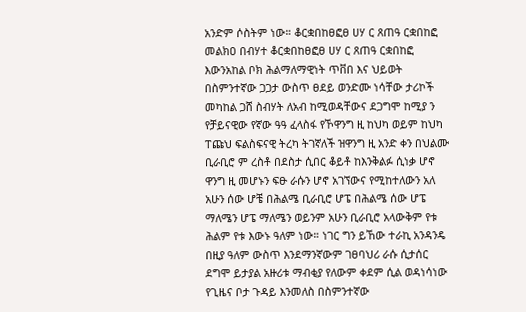አንድም ሶስትም ነው። ቆርቋበከፀፎፀ ሀሃ ር ጸጠዓ ርቋበከፎ መልክዐ በብሃተ ቆርቋበከፀፎፀ ሀሃ ር ጸጠዓ ርቋበከፎ እውንአከል ቦክ ሕልማለማዊነት ጥቨበ እና ህይወት በስምንተኛው ጋጋታ ውስጥ ፀደይ ወንድሙ ነሳቸው ታሪኮች መካከል ጋሸ ስብሃት ለአብ ከሚወዳቸውና ደጋግሞ ከሚያ ን የቻይናዊው የኛው ዓዓ ፈላስፋ የኾዋንግ ዚ ከህካ ወይም ከህካ ፐጩህ ፍልስፍናዊ ትረካ ትገኛለች ዝዋንግ ዚ አንድ ቀን በህልሙ ቢራቢሮ ም ረስቶ በደስታ ሲበር ቆይቶ ከእንቅልፉ ሲነቃ ሆኖ ዋንግ ዚ መሆኑን ፍፁ ራሱን ሆኖ አገኘውና የሚከተለውን አለ አሁን ሰው ሆቼ በሕልሜ ቢራቢሮ ሆፔ በሕልሜ ሰው ሆፔ ማለሜን ሆፔ ማለሜን ወይንም አሁን ቢራቢሮ አላውቅም የቱ ሕልም የቱ እውኑ ዓለም ነው። ነገር ግን ይኸው ተራኪ አንዳንዴ በዚያ ዓለም ውስጥ እንደማንኛውም ገፀባህሪ ራሱ ሲታሰር ደግሞ ይታያል አዙሪቱ ማብቂያ የለውም ቀደም ሲል ወዳነሳነው የጊዜና ቦታ ጉዳይ እንመለስ በስምንተኛው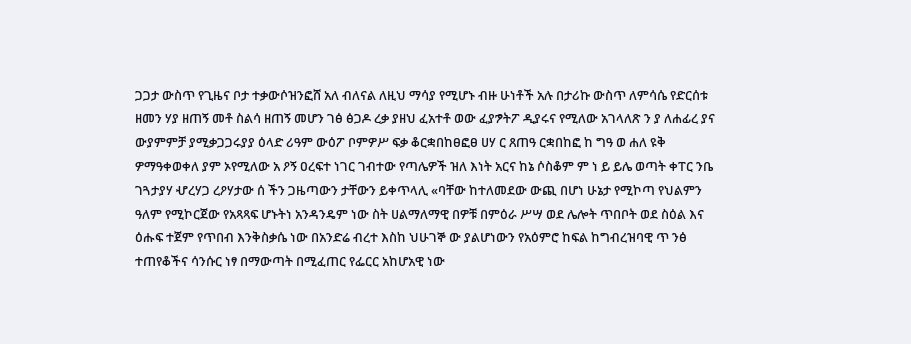ጋጋታ ውስጥ የጊዜና ቦታ ተቃውሶዝንፎሸ አለ ብለናል ለዚህ ማሳያ የሚሆኑ ብዙ ሁነቶች አሉ በታሪኩ ውስጥ ለምሳሴ የድርሰቱ ዘመን ሃያ ዘጠኝ መቶ ስልሳ ዘጠኝ መሆን ገፅ ፅጋዶ ረቃ ያዘህ ፈአተቶ ወው ፈያፇትፖ ዲያሩና የሚለው አገላለጽ ን ያ ለሐፊረ ያና ውያምምቻ ያሚቃጋጋሩያያ ዕላድ ሪዓም ውዕፖ ቦምዎሥ ፍቃ ቆርቋበከፀፎፀ ሀሃ ር ጸጠዓ ርቋበከፎ ከ ግዓ ወ ሐለ ዩቅ ዎማዓቀወቀለ ያም ኦየሚለው አ ዖኝ ዐረፍተ ነገር ገብተው የጣሌዎች ዝለ እነት አርና ከኔ ሶስቆም ም ነ ይ ይሌ ወጣት ቀፐር ንቤ ገጓታያሃ ሇረሃጋ ረዖሃታው ሰ ችን ጋዜጣውን ታቸውን ይቀጥላሊ «ባቸው ከተለመደው ውጪ በሆነ ሁኔታ የሚኮጣ የህልምን ዓለም የሚኮርጀው የአጻጻፍ ሆኑትነ አንዳንዴም ነው ስት ሀልማለማዊ በዎቹ በምዕራ ሥሣ ወደ ሌሎት ጥበቦት ወደ ስዕል እና ዕሑፍ ተጀም የጥበብ እንቅስቃሴ ነው በአንድሬ ብረተ እስከ ህሁገኞ ው ያልሆነውን የአዕምሮ ከፍል ከግብረዝባዊ ጥ ንፅ ተጠየቆችና ሳንሱር ነፃ በማውጣት በሚፈጠር የፌርር አከሆአዊ ነው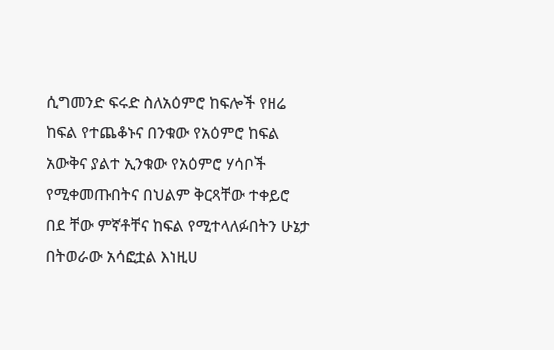ሲግመንድ ፍሩድ ስለአዕምሮ ከፍሎች የዘሬ ከፍል የተጨቆኑና በንቁው የአዕምሮ ከፍል አውቅና ያልተ ኢንቁው የአዕምሮ ሃሳቦች የሚቀመጡበትና በህልም ቅርጻቸው ተቀይሮ በደ ቸው ምኛቶቸና ከፍል የሚተላለፉበትን ሁኔታ በትወራው አሳፎቷል እነዚሀ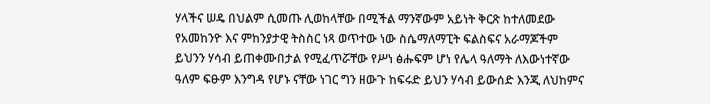ሃላችና ሠዴ በህልም ሲመጡ ሊወከላቸው በሚችል ማንኛውም አይነት ቅርጽ ከተለመደው የአመከንዮ እና ምከንያታዊ ትስስር ነጻ ወጥተው ነው ስሴማለማፒት ፍልስፍና አራማጆችም ይህንን ሃሳብ ይጠቀሙበታል የሚፈጥሯቸው የሥነ ፅሑፍም ሆነ የሌላ ዓለማት ለእውነተኛው ዓለም ፍፁም እንግዳ የሆኑ ናቸው ነገር ግን ዘውጉ ከፍሩድ ይህን ሃሳብ ይውሰድ እንጂ ለህከምና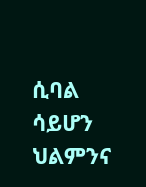ሲባል ሳይሆን ህልምንና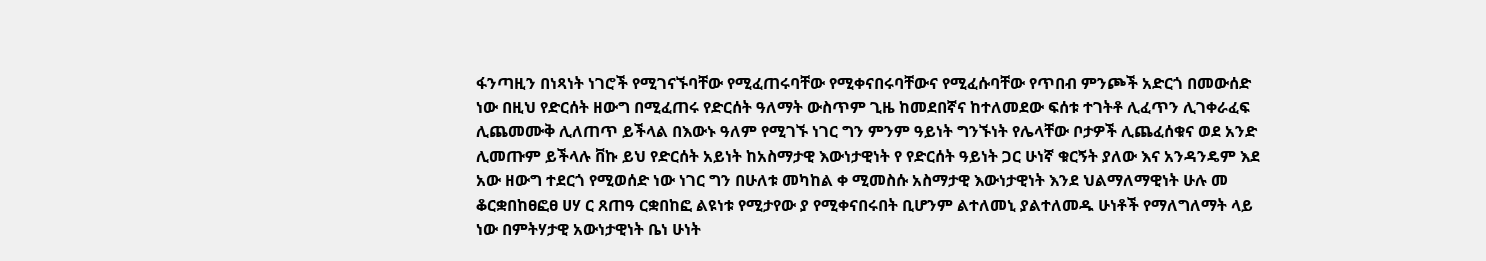ፋንጣዚን በነጻነት ነገሮች የሚገናኙባቸው የሚፈጠሩባቸው የሚቀናበሩባቸውና የሚፈሱባቸው የጥበብ ምንጮች አድርጎ በመውሰድ ነው በዚህ የድርሰት ዘውግ በሚፈጠሩ የድርሰት ዓለማት ውስጥም ጊዜ ከመደበኛና ከተለመደው ፍሰቱ ተገትቶ ሊፈጥን ሊገቀራፈፍ ሊጨመሙቅ ሊለጠጥ ይችላል በእውኑ ዓለም የሚገኙ ነገር ግን ምንም ዓይነት ግንኙነት የሌላቸው ቦታዎች ሊጨፈሰቁና ወደ አንድ ሊመጡም ይችላሉ ቨኩ ይህ የድርሰት አይነት ከአስማታዊ እውነታዊነት የ የድርሰት ዓይነት ጋር ሁነኛ ቁርኝት ያለው እና አንዳንዴም እደ አው ዘውግ ተደርጎ የሚወሰድ ነው ነገር ግን በሁለቱ መካከል ቀ ሚመስሱ አስማታዊ እውነታዊነት እንደ ህልማለማዊነት ሁሉ መ ቆርቋበከፀፎፀ ሀሃ ር ጸጠዓ ርቋበከፎ ልዩነቱ የሚታየው ያ የሚቀናበሩበት ቢሆንም ልተለመኒ ያልተለመዱ ሁነቶች የማለግለማት ላይ ነው በምትሃታዊ አውነታዊነት ቤነ ሁነት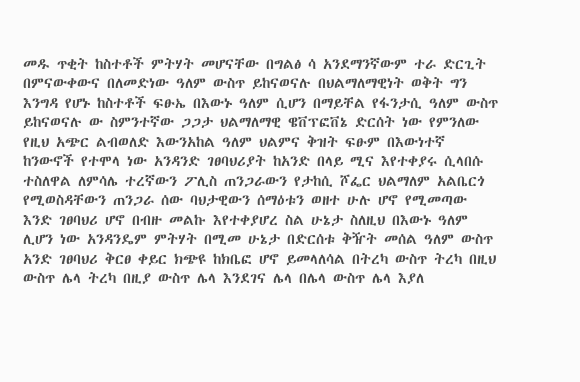መዱ ጥቂት ከስተቶች ምትሃት መሆናቸው በግልፅ ሳ አንደማንኛውም ተራ ድርጊት በምናውቀውና በለመድነው ዓለም ውስጥ ይከናወናሉ በህልማለማዊነት ወቅት ግን እንግዳ የሆኑ ከስተቶች ፍፁኤ በእውኑ ዓለም ሲሆን በማይቸል የፋንታሲ ዓለም ውስጥ ይከናወናሉ ው ስምንተኛው ጋጋታ ህልማለማዊ ዌቨፕፎቨኔ ድርሰት ነው የምንለው የዚህ አጭር ልብወለድ እውንአከል ዓለም ህልምና ቅዝት ፍፁም በእውነተኛ ከንውኖች የተሞላ ነው አንዳንድ ገፀባህሪያት ከአንድ በላይ ሚና እየተቀያሩ ሲላበሱ ተስለዋል ለምሳሌ ተረኛውን ፖሊስ ጠንጋራውን የታከሲ ሾፌር ህልማለም አልቤርጎ የሚወስዳቸውን ጠንጋራ ሰው ባህታዊውን ሰማዕቱን ወዘተ ሁሉ ሆኖ የሚመጣው እንድ ገፀባህሪ ሆኖ በብዙ መልኩ እየተቀያሆረ ስል ሁኔታ ስለዚህ በእውኑ ዓለም ሊሆን ነው አንዳንዴም ምትሃት በሚመ ሁኔታ በድርሰቱ ቅዥት መሰል ዓለም ውስጥ አንድ ገፀባህሪ ቅርፀ ቀይር ክጭዩ ከክቤፎ ሆኖ ይመላለሳል በትረካ ውስጥ ትረካ በዚህ ውስጥ ሌላ ትረካ በዚያ ውስጥ ሌላ እንደገና ሌላ በሌላ ውስጥ ሌላ እያለ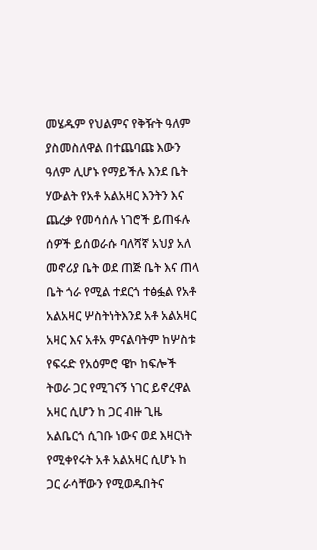መሄዱም የህልምና የቅዥት ዓለም ያስመስለዋል በተጨባጩ እውን ዓለም ሊሆኑ የማይችሉ እንደ ቤት ሃውልት የአቶ አልአዛር እንትን እና ጨረቃ የመሳሰሉ ነገሮች ይጠፋሉ ሰዎች ይሰወራሱ ባለሻኛ አህያ አለ መኖሪያ ቤት ወደ ጠጅ ቤት እና ጠላ ቤት ጎራ የሚል ተደርጎ ተፅፏል የአቶ አልአዛር ሦስትነትእንደ አቶ አልአዛር አዛር እና አቶአ ምናልባትም ከሦስቱ የፍሩድ የአዕምሮ ዌኮ ከፍሎች ትወራ ጋር የሚገናኝ ነገር ይኖረዋል አዛር ሲሆን ከ ጋር ብዙ ጊዜ አልቤርጎ ሲገቡ ነውና ወደ እዛርነት የሚቀየሩት አቶ አልአዛር ሲሆኑ ከ ጋር ራሳቸውን የሚወዱበትና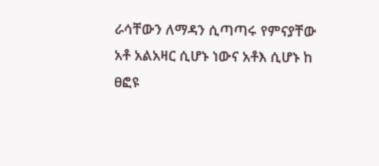ራሳቸውን ለማዳን ሲጣጣሩ የምናያቸው አቶ አልአዛር ሲሆኑ ነውና አቶእ ሲሆኑ ከ ፀፎዩ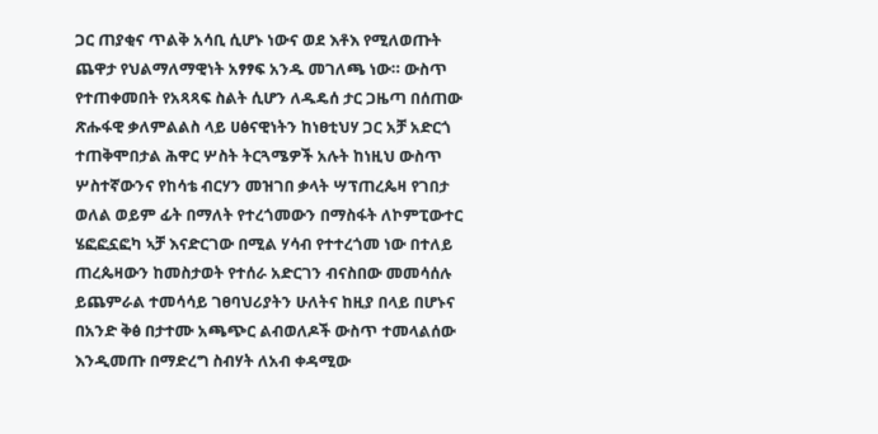ጋር ጠያቂና ጥልቅ አሳቢ ሲሆኑ ነውና ወደ እቶእ የሚለወጡት ጨዋታ የህልማለማዊነት አፃፃፍ አንዱ መገለጫ ነው። ውስጥ የተጠቀመበት የአጻጻፍ ስልት ሲሆን ለዱዴሰ ታር ጋዜጣ በሰጠው ጽሑፋዊ ቃለምልልስ ላይ ሀፅናዊነትን ከነፀቲህሃ ጋር አቻ አድርጎ ተጠቅሞበታል ሕዋር ሦስት ትርጓሜዎች አሉት ከነዚህ ውስጥ ሦስተኛውንና የከሳቴ ብርሃን መዝገበ ቃላት ሣፕጠረጴዛ የገበታ ወለል ወይም ፊት በማለት የተረጎመውን በማስፋት ለኮምፒውተር ሄፎፎኗፎካ ኣቻ እናድርገው በሚል ሃሳብ የተተረጎመ ነው በተለይ ጠረጴዛውን ከመስታወት የተሰራ አድርገን ብናስበው መመሳሰሉ ይጨምራል ተመሳሳይ ገፀባህሪያትን ሁለትና ከዚያ በላይ በሆኑና በአንድ ቅፅ በታተሙ አጫጭር ልብወለዶች ውስጥ ተመላልሰው እንዲመጡ በማድረግ ስብሃት ለአብ ቀዳሚው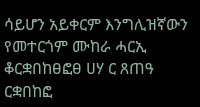ሳይሆን አይቀርም እንግሊዝኛውን የመተርጎም ሙከራ ሓርኢ ቆርቋበከፀፎፀ ሀሃ ር ጸጠዓ ርቋበከፎ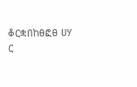ቆርቋበከፀፎፀ ሀሃ ር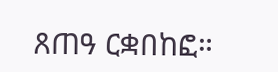ጸጠዓ ርቋበከፎ።